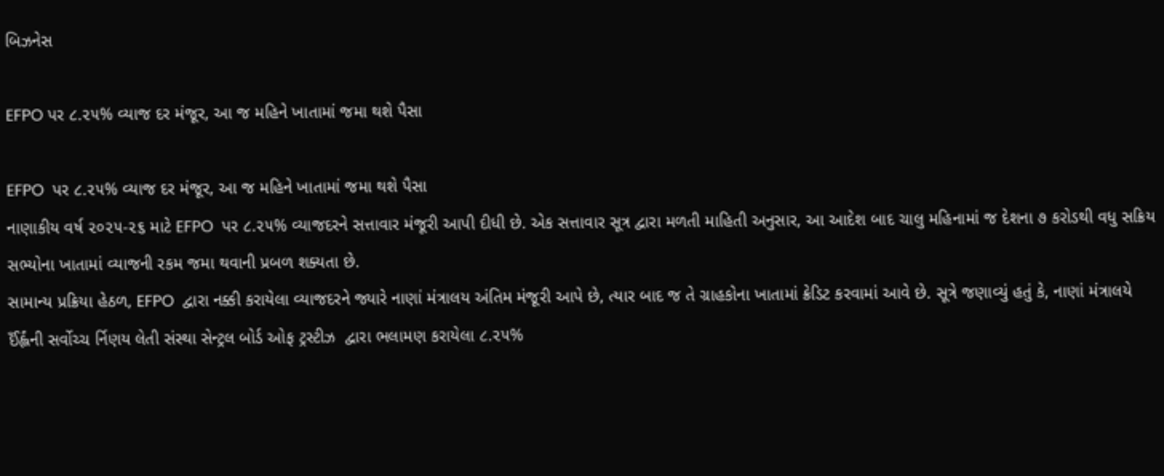બિઝનેસ

EFPO પર ૮.૨૫% વ્યાજ દર મંજૂર, આ જ મહિને ખાતામાં જમા થશે પૈસા

EFPO  પર ૮.૨૫% વ્યાજ દર મંજૂર, આ જ મહિને ખાતામાં જમા થશે પૈસા
નાણાકીય વર્ષ ૨૦૨૫-૨૬ માટે EFPO  પર ૮.૨૫% વ્યાજદરને સત્તાવાર મંજૂરી આપી દીધી છે. એક સત્તાવાર સૂત્ર દ્વારા મળતી માહિતી અનુસાર, આ આદેશ બાદ ચાલુ મહિનામાં જ દેશના ૭ કરોડથી વધુ સક્રિય સભ્યોના ખાતામાં વ્યાજની રકમ જમા થવાની પ્રબળ શક્યતા છે.
સામાન્ય પ્રક્રિયા હેઠળ, EFPO  દ્વારા નક્કી કરાયેલા વ્યાજદરને જ્યારે નાણાં મંત્રાલય અંતિમ મંજૂરી આપે છે, ત્યાર બાદ જ તે ગ્રાહકોના ખાતામાં ક્રેડિટ કરવામાં આવે છે. સૂત્રે જણાવ્યું હતું કે, નાણાં મંત્રાલયે ઈઁર્હ્લંની સર્વોચ્ચ ર્નિણય લેતી સંસ્થા સેન્ટ્રલ બોર્ડ ઓફ ટ્રસ્ટીઝ  દ્વારા ભલામણ કરાયેલા ૮.૨૫%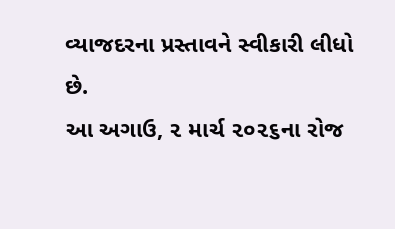વ્યાજદરના પ્રસ્તાવને સ્વીકારી લીધો છે.
આ અગાઉ, ૨ માર્ચ ૨૦૨૬ના રોજ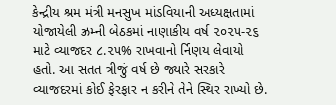કેન્દ્રીય શ્રમ મંત્રી મનસુખ માંડવિયાની અધ્યક્ષતામાં યોજાયેલી ઝ્રમ્ની બેઠકમાં નાણાકીય વર્ષ ૨૦૨૫-૨૬ માટે વ્યાજદર ૮.૨૫% રાખવાનો ર્નિણય લેવાયો હતો. આ સતત ત્રીજું વર્ષ છે જ્યારે સરકારે વ્યાજદરમાં કોઈ ફેરફાર ન કરીને તેને સ્થિર રાખ્યો છે.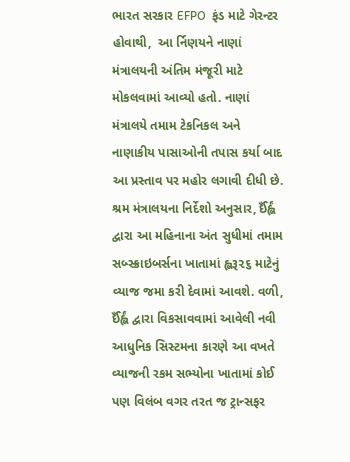ભારત સરકાર EFPO  ફંડ માટે ગેરન્ટર હોવાથી,  આ ર્નિણયને નાણાં મંત્રાલયની અંતિમ મંજૂરી માટે મોકલવામાં આવ્યો હતો. નાણાં મંત્રાલયે તમામ ટેકનિકલ અને નાણાકીય પાસાઓની તપાસ કર્યા બાદ આ પ્રસ્તાવ પર મહોર લગાવી દીધી છે. શ્રમ મંત્રાલયના નિર્દેશો અનુસાર, ઈઁર્હ્લં દ્વારા આ મહિનાના અંત સુધીમાં તમામ સબ્સ્ક્રાઇબર્સના ખાતામાં હ્લરૂ૨૬ માટેનું વ્યાજ જમા કરી દેવામાં આવશે. વળી, ઈઁર્હ્લં દ્વારા વિકસાવવામાં આવેલી નવી આધુનિક સિસ્ટમના કારણે આ વખતે વ્યાજની રકમ સભ્યોના ખાતામાં કોઈ પણ વિલંબ વગર તરત જ ટ્રાન્સફર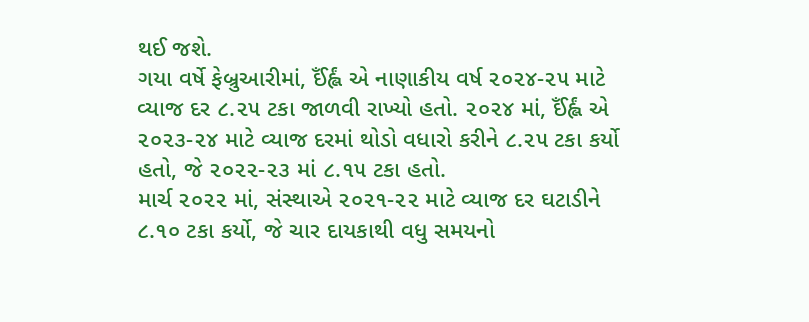થઈ જશે.
ગયા વર્ષે ફેબ્રુઆરીમાં, ઈઁર્હ્લં એ નાણાકીય વર્ષ ૨૦૨૪-૨૫ માટે વ્યાજ દર ૮.૨૫ ટકા જાળવી રાખ્યો હતો. ૨૦૨૪ માં, ઈઁર્હ્લં એ ૨૦૨૩-૨૪ માટે વ્યાજ દરમાં થોડો વધારો કરીને ૮.૨૫ ટકા કર્યો હતો, જે ૨૦૨૨-૨૩ માં ૮.૧૫ ટકા હતો.
માર્ચ ૨૦૨૨ માં, સંસ્થાએ ૨૦૨૧-૨૨ માટે વ્યાજ દર ઘટાડીને ૮.૧૦ ટકા કર્યો, જે ચાર દાયકાથી વધુ સમયનો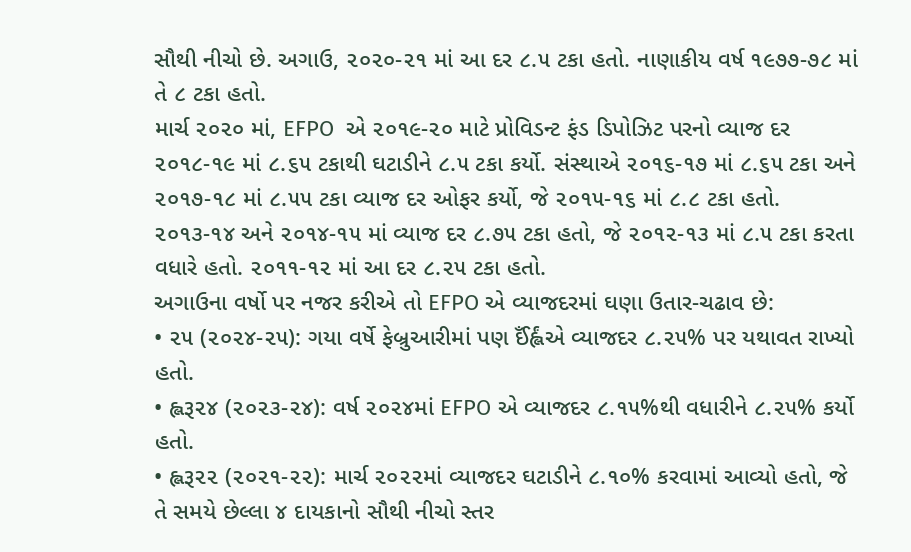સૌથી નીચો છે. અગાઉ, ૨૦૨૦-૨૧ માં આ દર ૮.૫ ટકા હતો. નાણાકીય વર્ષ ૧૯૭૭-૭૮ માં તે ૮ ટકા હતો.
માર્ચ ૨૦૨૦ માં, EFPO  એ ૨૦૧૯-૨૦ માટે પ્રોવિડન્ટ ફંડ ડિપોઝિટ પરનો વ્યાજ દર ૨૦૧૮-૧૯ માં ૮.૬૫ ટકાથી ઘટાડીને ૮.૫ ટકા કર્યો. સંસ્થાએ ૨૦૧૬-૧૭ માં ૮.૬૫ ટકા અને ૨૦૧૭-૧૮ માં ૮.૫૫ ટકા વ્યાજ દર ઓફર કર્યો, જે ૨૦૧૫-૧૬ માં ૮.૮ ટકા હતો. ૨૦૧૩-૧૪ અને ૨૦૧૪-૧૫ માં વ્યાજ દર ૮.૭૫ ટકા હતો, જે ૨૦૧૨-૧૩ માં ૮.૫ ટકા કરતા વધારે હતો. ૨૦૧૧-૧૨ માં આ દર ૮.૨૫ ટકા હતો.
અગાઉના વર્ષો પર નજર કરીએ તો EFPO એ વ્યાજદરમાં ઘણા ઉતાર-ચઢાવ છે:
• ૨૫ (૨૦૨૪-૨૫): ગયા વર્ષે ફેબ્રુઆરીમાં પણ ઈઁર્હ્લંએ વ્યાજદર ૮.૨૫% પર યથાવત રાખ્યો હતો.
• હ્લરૂ૨૪ (૨૦૨૩-૨૪): વર્ષ ૨૦૨૪માં EFPO એ વ્યાજદર ૮.૧૫%થી વધારીને ૮.૨૫% કર્યો હતો.
• હ્લરૂ૨૨ (૨૦૨૧-૨૨): માર્ચ ૨૦૨૨માં વ્યાજદર ઘટાડીને ૮.૧૦% કરવામાં આવ્યો હતો, જે તે સમયે છેલ્લા ૪ દાયકાનો સૌથી નીચો સ્તર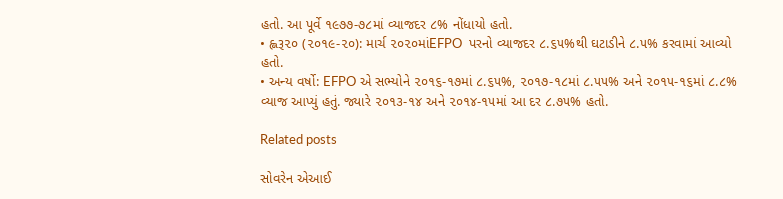હતો. આ પૂર્વે ૧૯૭૭-૭૮માં વ્યાજદર ૮% નોંધાયો હતો.
• હ્લરૂ૨૦ (૨૦૧૯-૨૦): માર્ચ ૨૦૨૦માંEFPO  પરનો વ્યાજદર ૮.૬૫%થી ઘટાડીને ૮.૫% કરવામાં આવ્યો હતો.
• અન્ય વર્ષો: EFPO એ સભ્યોને ૨૦૧૬-૧૭માં ૮.૬૫%, ૨૦૧૭-૧૮માં ૮.૫૫% અને ૨૦૧૫-૧૬માં ૮.૮% વ્યાજ આપ્યું હતું. જ્યારે ૨૦૧૩-૧૪ અને ૨૦૧૪-૧૫માં આ દર ૮.૭૫% હતો.

Related posts

સોવરેન એઆઈ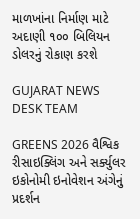માળખાંના નિર્માણ માટે અદાણી ૧૦૦ બિલિયન ડોલરનું રોકાણ કરશે

GUJARAT NEWS DESK TEAM

GREENS 2026 વૈશ્વિક રીસાઇક્લિંગ અને સર્ક્યુલર ઇકોનોમી ઇનોવેશન અંગેનું પ્રદર્શન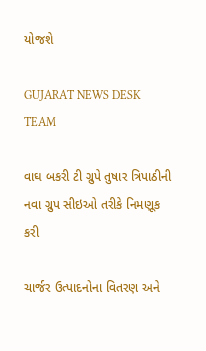યોજશે

GUJARAT NEWS DESK TEAM

વાઘ બકરી ટી ગ્રુપે તુષાર ત્રિપાઠીની નવા ગ્રુપ સીઇઓ તરીકે નિમણૂક કરી

ચાર્જર ઉત્પાદનોના વિતરણ અને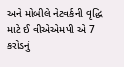અને મોબીલે નેટવર્કની વૃદ્ધિ માટે ઈ વીએએમપી એ 7 કરોડનું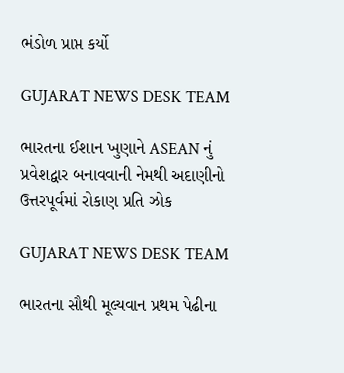ભંડોળ પ્રાપ્ત કર્યો

GUJARAT NEWS DESK TEAM

ભારતના ઈશાન ખુણાને ASEAN નું પ્રવેશદ્વાર બનાવવાની નેમથી અદાણીનો ઉત્તરપૂર્વમાં રોકાણ પ્રતિ ઝોક

GUJARAT NEWS DESK TEAM

ભારતના સૌથી મૂલ્યવાન પ્રથમ પેઢીના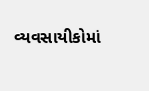વ્યવસાયીકોમાં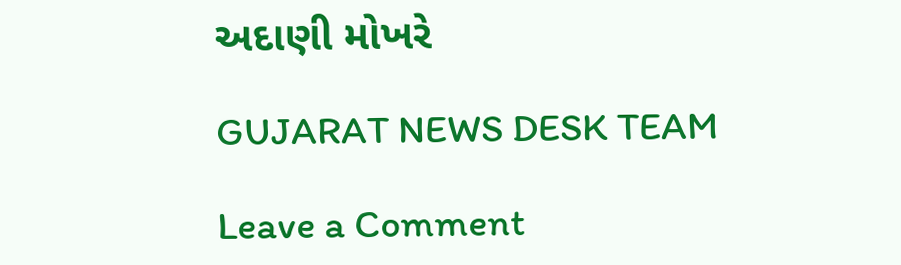અદાણી મોખરે

GUJARAT NEWS DESK TEAM

Leave a Comment